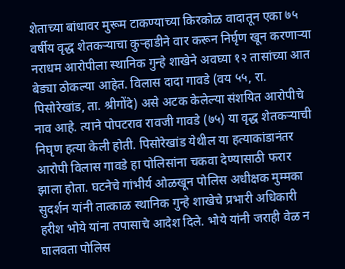शेताच्या बांधावर मुरूम टाकण्याच्या किरकोळ वादातून एका ७५ वर्षीय वृद्ध शेतकऱ्याचा कुऱ्हाडीने वार करून निर्घृण खून करणाऱ्या नराधम आरोपीला स्थानिक गुन्हे शाखेने अवघ्या १२ तासांच्या आत बेड्या ठोकल्या आहेत. विलास दादा गावडे (वय ५५, रा. पिसोरेखांड, ता. श्रीगोंदे) असे अटक केलेल्या संशयित आरोपीचे नाव आहे. त्याने पोपटराव रावजी गावडे (७५) या वृद्ध शेतकऱ्याची निघृण हत्या केली होती. पिसोरेखांड येथील या हत्याकांडानंतर आरोपी विलास गावडे हा पोलिसांना चकवा देण्यासाठी फरार झाला होता. घटनेचे गांभीर्य ओळखून पोलिस अधीक्षक मुम्मका सुदर्शन यांनी तात्काळ स्थानिक गुन्हे शाखेचे प्रभारी अधिकारी हरीश भोये यांना तपासाचे आदेश दिले. भोये यांनी जराही वेळ न घालवता पोलिस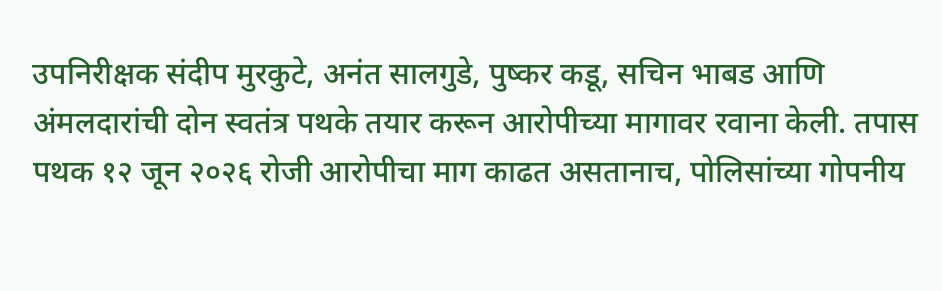उपनिरीक्षक संदीप मुरकुटे, अनंत सालगुडे, पुष्कर कडू, सचिन भाबड आणि अंमलदारांची दोन स्वतंत्र पथके तयार करून आरोपीच्या मागावर रवाना केली. तपास पथक १२ जून २०२६ रोजी आरोपीचा माग काढत असतानाच, पोलिसांच्या गोपनीय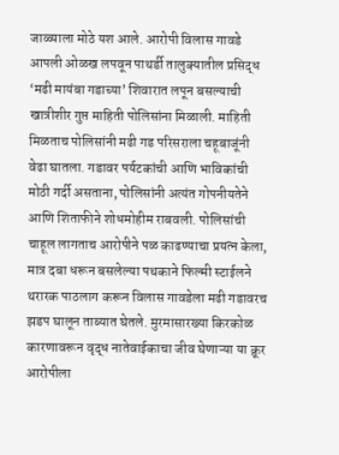जाळ्याला मोठे यश आले. आरोपी विलास गावडे आपली ओळख लपवून पाथर्डी तालुक्यातील प्रसिद्ध ‘मढी मायंबा गडाच्या’ शिवारात लपून बसल्याची खात्रीशीर गुप्त माहिती पोलिसांना मिळाली. माहिती मिळताच पोलिसांनी मढी गड परिसराला चहूबाजूंनी वेढा घातला. गडावर पर्यटकांची आणि भाविकांची मोठी गर्दी असताना, पोलिसांनी अत्यंत गोपनीयतेने आणि शिताफीने शोधमोहीम राबवली. पोलिसांची चाहूल लागताच आरोपीने पळ काढण्याचा प्रयत्न केला, मात्र दबा धरून बसलेल्या पथकाने फिल्मी स्टाईलने थरारक पाठलाग करून विलास गावडेला मढी गडावरच झडप घालून ताब्यात घेतले. मुरमासारख्या किरकोळ कारणावरून वृद्ध नातेवाईकाचा जीव घेणाऱ्या या क्रूर आरोपीला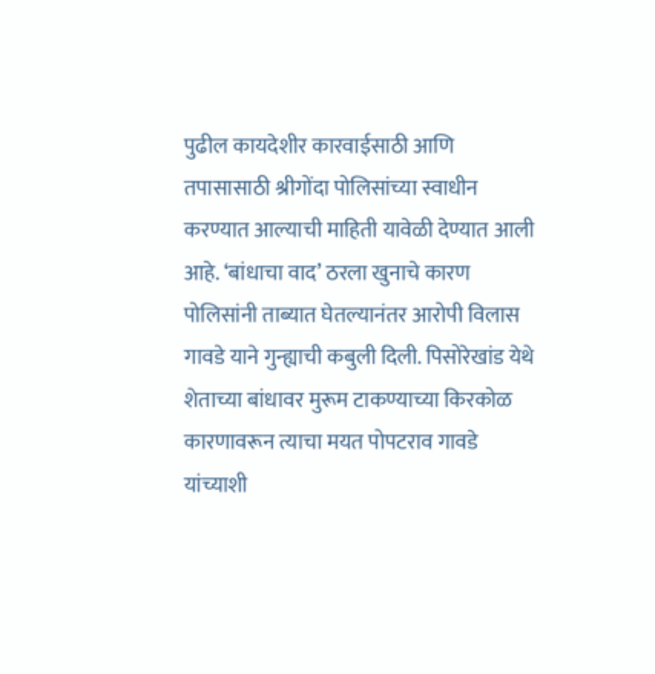पुढील कायदेशीर कारवाईसाठी आणि तपासासाठी श्रीगोंदा पोलिसांच्या स्वाधीन करण्यात आल्याची माहिती यावेळी देण्यात आली आहे. ‘बांधाचा वाद’ ठरला खुनाचे कारण पोलिसांनी ताब्यात घेतल्यानंतर आरोपी विलास गावडे याने गुन्ह्याची कबुली दिली. पिसोरेखांड येथे शेताच्या बांधावर मुरूम टाकण्याच्या किरकोळ कारणावरून त्याचा मयत पोपटराव गावडे यांच्याशी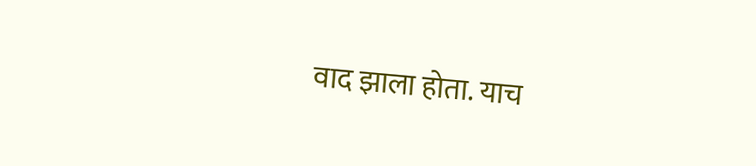वाद झाला होता. याच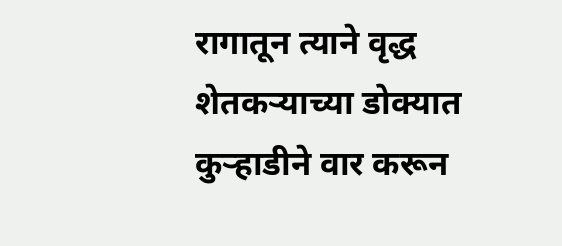रागातून त्याने वृद्ध शेतकऱ्याच्या डोक्यात कुऱ्हाडीने वार करून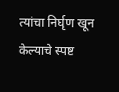त्यांचा निर्घृण खून केल्याचे स्पष्ट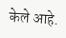केले आहे.